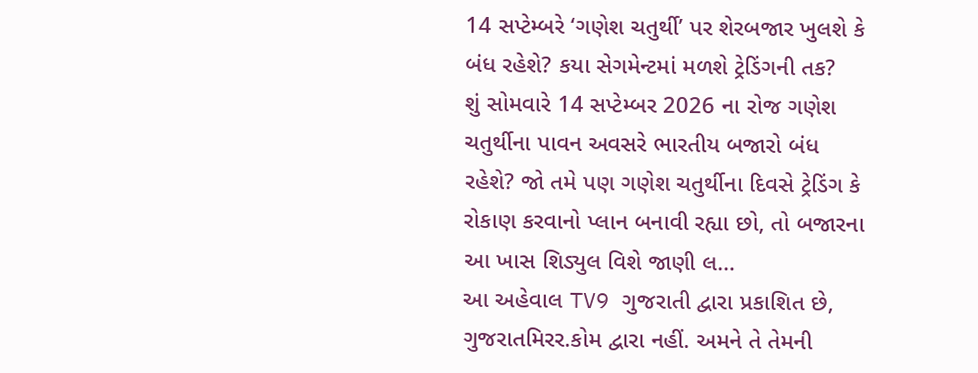14 સપ્ટેમ્બરે ‘ગણેશ ચતુર્થી’ પર શેરબજાર ખુલશે કે બંધ રહેશે? કયા સેગમેન્ટમાં મળશે ટ્રેડિંગની તક?
શું સોમવારે 14 સપ્ટેમ્બર 2026 ના રોજ ગણેશ ચતુર્થીના પાવન અવસરે ભારતીય બજારો બંધ રહેશે? જો તમે પણ ગણેશ ચતુર્થીના દિવસે ટ્રેડિંગ કે રોકાણ કરવાનો પ્લાન બનાવી રહ્યા છો, તો બજારના આ ખાસ શિડ્યુલ વિશે જાણી લ…
આ અહેવાલ TV9 ગુજરાતી દ્વારા પ્રકાશિત છે, ગુજરાતમિરર.કોમ દ્વારા નહીં. અમને તે તેમની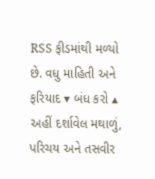RSS ફીડમાંથી મળ્યો છે. વધુ માહિતી અને ફરિયાદ ▾ બંધ કરો ▴
અહીં દર્શાવેલ મથાળું, પરિચય અને તસવીર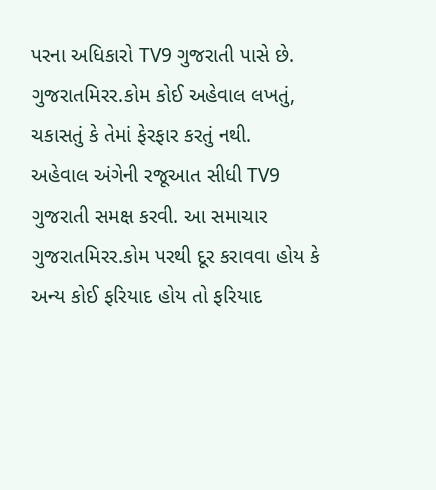પરના અધિકારો TV9 ગુજરાતી પાસે છે. ગુજરાતમિરર.કોમ કોઈ અહેવાલ લખતું, ચકાસતું કે તેમાં ફેરફાર કરતું નથી.
અહેવાલ અંગેની રજૂઆત સીધી TV9 ગુજરાતી સમક્ષ કરવી. આ સમાચાર ગુજરાતમિરર.કોમ પરથી દૂર કરાવવા હોય કે અન્ય કોઈ ફરિયાદ હોય તો ફરિયાદ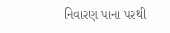નિવારણ પાના પરથી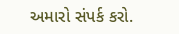અમારો સંપર્ક કરો.